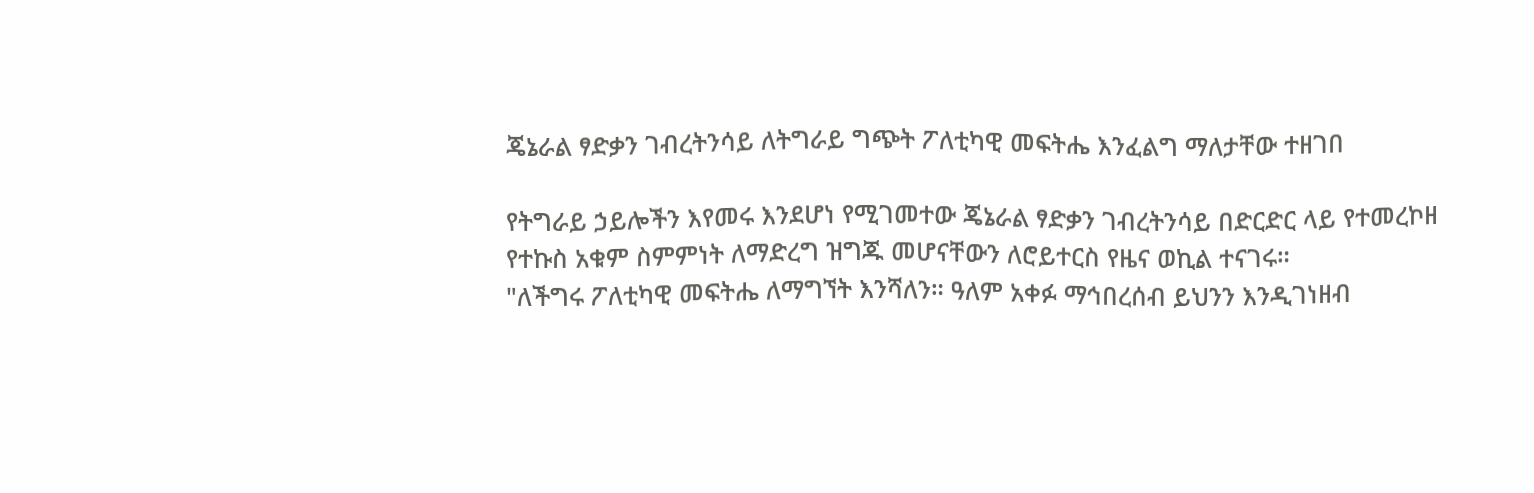ጄኔራል ፃድቃን ገብረትንሳይ ለትግራይ ግጭት ፖለቲካዊ መፍትሔ እንፈልግ ማለታቸው ተዘገበ

የትግራይ ኃይሎችን እየመሩ እንደሆነ የሚገመተው ጄኔራል ፃድቃን ገብረትንሳይ በድርድር ላይ የተመረኮዘ የተኩስ አቁም ስምምነት ለማድረግ ዝግጁ መሆናቸውን ለሮይተርስ የዜና ወኪል ተናገሩ።
"ለችግሩ ፖለቲካዊ መፍትሔ ለማግኘት እንሻለን። ዓለም አቀፉ ማኅበረሰብ ይህንን እንዲገነዘብ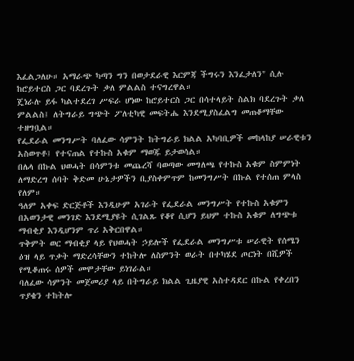እፈልጋለሁ። አማራጭ ካጣን ግን በወታደራዊ እርምጃ ችግሩን እንፈታለን" ሲሉ ከሮይተርስ ጋር ባደረጉት ቃለ ምልልስ ተናግረዋል።
ጄነራሉ ይፋ ካልተደረገ ሥፍራ ሆነው ከሮይተርስ ጋር በሳተላይት ስልክ ባደረጉት ቃለ ምልልስ፤ ለትግራይ ግጭት ፖለቲካዊ መፍትሔ እንደሚያስፈልግ መጠቆማቸው ተዘግቧል።
የፌደራል መንግሥት ባለፈው ሳምንት ከትግራይ ክልል አካባቢዎች መከላከያ ሠራዊቱን አስወጥቶ፤ የተናጠል የተኩስ አቁም ማወጁ ይታወሳል።
በሌላ በኩል ህወሓት በሳምንቱ መጨረሻ ባወጣው መግለጫ የተኩስ አቁም ስምምነት ለማድረግ ሰባት ቅድመ ሁኔታዎችን ቢያስቀምጥም ከመንግሥት በኩል የተሰጠ ምላስ የለም።
ዓለም አቀፍ ድርጅቶች እንዲሁም አገራት የፌደራል መንግሥት የተኩስ አቁምን በአወንታዊ መንገድ እንደሚያዩት ሲገልጹ የቆየ ሲሆን ይህም ተኩስ አቁም ለግጭቱ ማብቂያ እንዲሆንም ጥሪ አቅርበዋል።
ጥቅምት ወር ማብቂያ ላይ የህወሓት ኃይሎች የፌደራል መንግሥቱ ሠራዊት የሰሜን ዕዝ ላይ ጥቃት ማድረሳቸውን ተከትሎ ለስምንት ወራት በተካሄደ ጦርነት በሺዎች የሚቆጠሩ ሰዎች መሞታቸው ይነገራል።
ባለፈው ሳምንት መጀመሪያ ላይ በትግራይ ክልል ጊዜያዊ አስተዳደር በኩል የቀረበን ጥያቄን ተከትሎ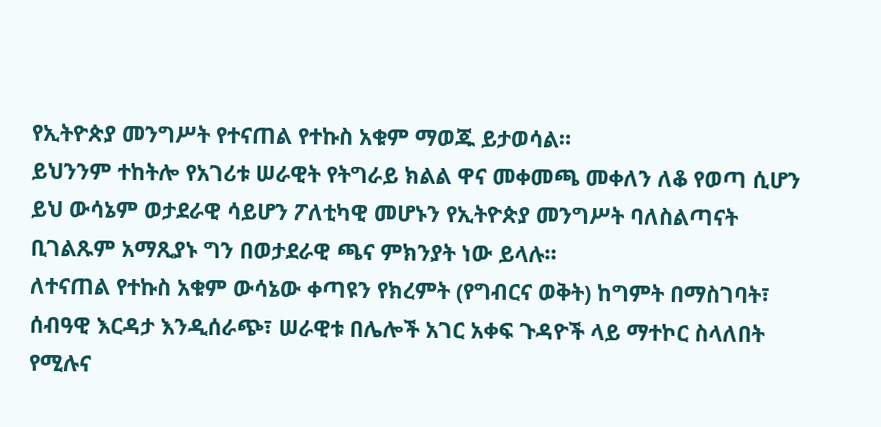የኢትዮጵያ መንግሥት የተናጠል የተኩስ አቁም ማወጁ ይታወሳል።
ይህንንም ተከትሎ የአገሪቱ ሠራዊት የትግራይ ክልል ዋና መቀመጫ መቀለን ለቆ የወጣ ሲሆን ይህ ውሳኔም ወታደራዊ ሳይሆን ፖለቲካዊ መሆኑን የኢትዮጵያ መንግሥት ባለስልጣናት ቢገልጹም አማጺያኑ ግን በወታደራዊ ጫና ምክንያት ነው ይላሉ።
ለተናጠል የተኩስ አቁም ውሳኔው ቀጣዩን የክረምት (የግብርና ወቅት) ከግምት በማስገባት፣ ሰብዓዊ እርዳታ እንዲሰራጭ፣ ሠራዊቱ በሌሎች አገር አቀፍ ጉዳዮች ላይ ማተኮር ስላለበት የሚሉና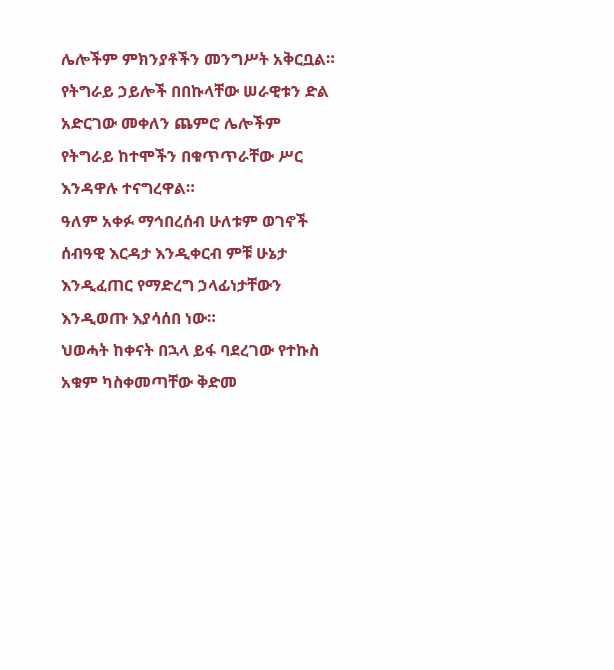ሌሎችም ምክንያቶችን መንግሥት አቅርቧል።
የትግራይ ኃይሎች በበኩላቸው ሠራዊቱን ድል አድርገው መቀለን ጨምሮ ሌሎችም የትግራይ ከተሞችን በቁጥጥራቸው ሥር እንዳዋሉ ተናግረዋል።
ዓለም አቀፉ ማኅበረሰብ ሁለቱም ወገኖች ሰብዓዊ እርዳታ እንዲቀርብ ምቹ ሁኔታ እንዲፈጠር የማድረግ ኃላፊነታቸውን እንዲወጡ እያሳሰበ ነው።
ህወሓት ከቀናት በኋላ ይፋ ባደረገው የተኩስ አቁም ካስቀመጣቸው ቅድመ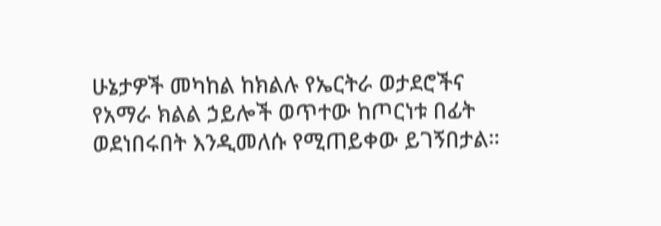ሁኔታዎች መካከል ከክልሉ የኤርትራ ወታደሮችና የአማራ ክልል ኃይሎች ወጥተው ከጦርነቱ በፊት ወደነበሩበት እንዲመለሱ የሚጠይቀው ይገኝበታል።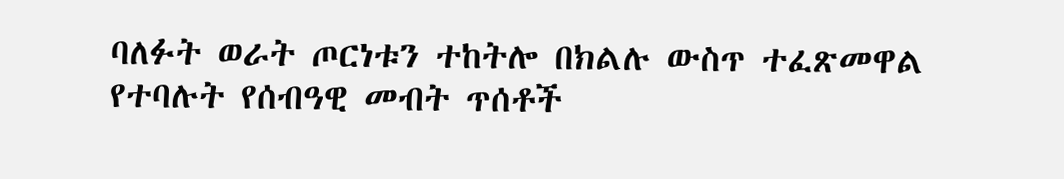ባለፉት ወራት ጦርነቱን ተከትሎ በክልሉ ውስጥ ተፈጽመዋል የተባሉት የሰብዓዊ መብት ጥሰቶች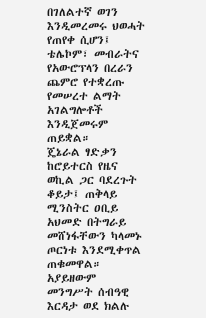በገለልተኛ ወገን እንዲመረመሩ ህወሓት የጠየቀ ሲሆን፤ ቴሌኮም፣ መብራትና የአውሮፕላን በረራን ጨምሮ የተቋረጡ የመሠረተ ልማት አገልግሎቶች እንዲጀመሩም ጠይቋል።
ጄኔራል ፃድቃን ከሮይተርስ የዜና ወኪል ጋር ባደረጉት ቆይታ፤ ጠቅላይ ሚንስትር ዐቢይ አህመድ በትግራይ መሸነፋቸውን ካላመኑ ጦርነቱ እንደሚቀጥል ጠቁመዋል።
አያይዘውም መንግሥት ሰብዓዊ እርዳታ ወደ ክልሉ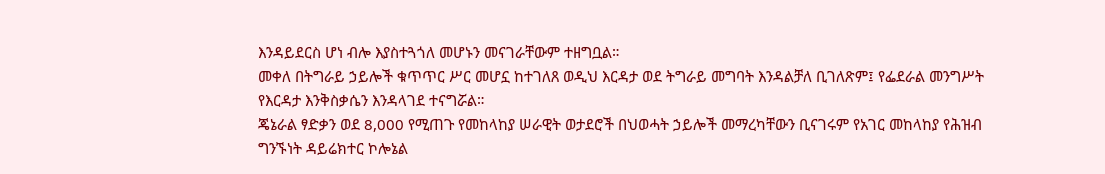እንዳይደርስ ሆነ ብሎ እያስተጓጎለ መሆኑን መናገራቸውም ተዘግቧል።
መቀለ በትግራይ ኃይሎች ቁጥጥር ሥር መሆኗ ከተገለጸ ወዲህ እርዳታ ወደ ትግራይ መግባት እንዳልቻለ ቢገለጽም፤ የፌደራል መንግሥት የእርዳታ እንቅስቃሴን እንዳላገደ ተናግሯል።
ጄኔራል ፃድቃን ወደ 8,000 የሚጠጉ የመከላከያ ሠራዊት ወታደሮች በህወሓት ኃይሎች መማረካቸውን ቢናገሩም የአገር መከላከያ የሕዝብ ግንኙነት ዳይሬክተር ኮሎኔል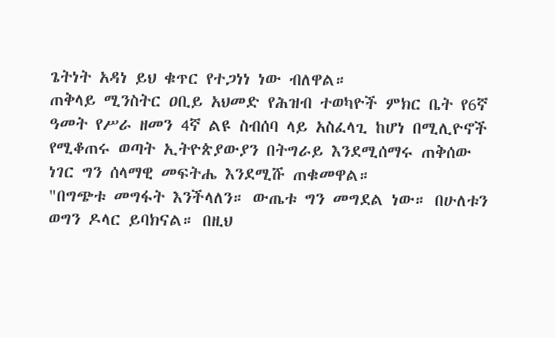ጌትነት አዳነ ይህ ቁጥር የተጋነነ ነው ብለዋል።
ጠቅላይ ሚንስትር ዐቢይ አህመድ የሕዝብ ተወካዮች ምክር ቤት የ6ኛ ዓመት የሥራ ዘመን 4ኛ ልዩ ስብሰባ ላይ አስፈላጊ ከሆነ በሚሊዮኖች የሚቆጠሩ ወጣት ኢትዮጵያውያን በትግራይ እንደሚሰማሩ ጠቅሰው ነገር ግን ሰላማዊ መፍትሔ እንደሚሹ ጠቁመዋል።
"በግጭቱ መግፋት እንችላለን። ውጤቱ ግን መግደል ነው። በሁለቱን ወግን ዶላር ይባክናል። በዚህ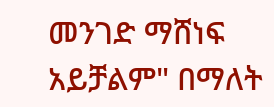መንገድ ማሸነፍ አይቻልም" በማለት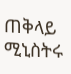ጠቅላይ ሚኒስትሩ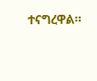ተናግረዋል።